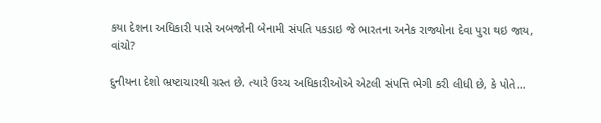કયા દેશના અધિકારી પાસે અબજોની બેનામી સંપતિ પકડાઇ જે ભારતના અનેક રાજ્યોના દેવા પુરા થઇ જાય, વાંચો?

દુનીયના દેશો ભ્રષ્ટાચારથી ગ્રસ્ત છે. ત્યારે ઉચ્ચ અધિકારીઓએ એટલી સંપત્તિ ભેગી કરી લીધી છે, કે પોતે…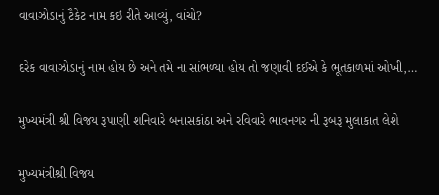વાવાઝોડાનું ટૈકેટ નામ કઇ રીતે આવ્યું, વાંચો?

દરેક વાવાઝોડાનું નામ હોય છે અને તમે ના સાંભળ્યા હોય તો જણાવી દઈએ કે ભૂતકાળમાં ઓખી,…

મુખ્યમંત્રી શ્રી વિજય રૂપાણી શનિવારે બનાસકાંઠા અને રવિવારે ભાવનગર ની રૂબરૂ મુલાકાત લેશે

મુખ્યમંત્રીશ્રી વિજય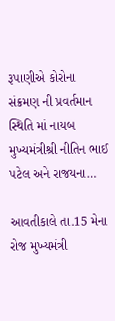રૂપાણીએ કોરોના સંક્રમણ ની પ્રવર્તમાન સ્થિતિ માં નાયબ મુખ્યમંત્રીશ્રી નીતિન ભાઈ પટેલ અને રાજયના…

આવતીકાલે તા.15 મેના રોજ મુખ્યમંત્રી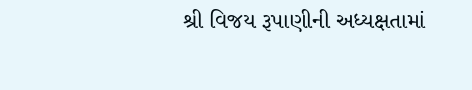શ્રી વિજય રૂપાણીની અધ્યક્ષતામાં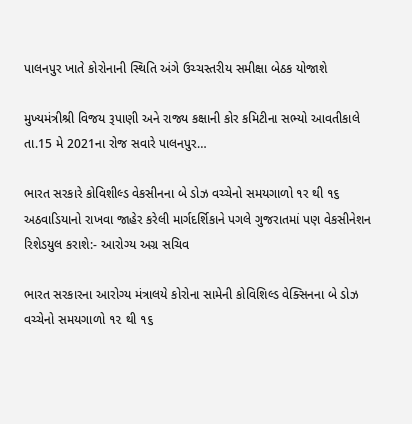પાલનપુર ખાતે કોરોનાની સ્થિતિ અંગે ઉચ્ચસ્તરીય સમીક્ષા બેઠક યોજાશે

મુખ્યમંત્રીશ્રી વિજય રૂપાણી અને રાજ્ય કક્ષાની કોર કમિટીના સભ્યો આવતીકાલે તા.15 મે 2021ના રોજ સવારે પાલનપુર…

ભારત સરકારે કોવિશીલ્ડ વેકસીનના બે ડોઝ વચ્ચેનો સમયગાળો ૧ર થી ૧૬ અઠવાડિયાનો રાખવા જાહેર કરેલી માર્ગદર્શિકાને પગલે ગુજરાતમાં પણ વેકસીનેશન રિશેડયુલ કરાશે:- આરોગ્ય અગ્ર સચિવ

ભારત સરકારના આરોગ્ય મંત્રાલયે કોરોના સામેની કોવિશિલ્ડ વેક્સિનના બે ડોઝ વચ્ચેનો સમયગાળો ૧૨ થી ૧૬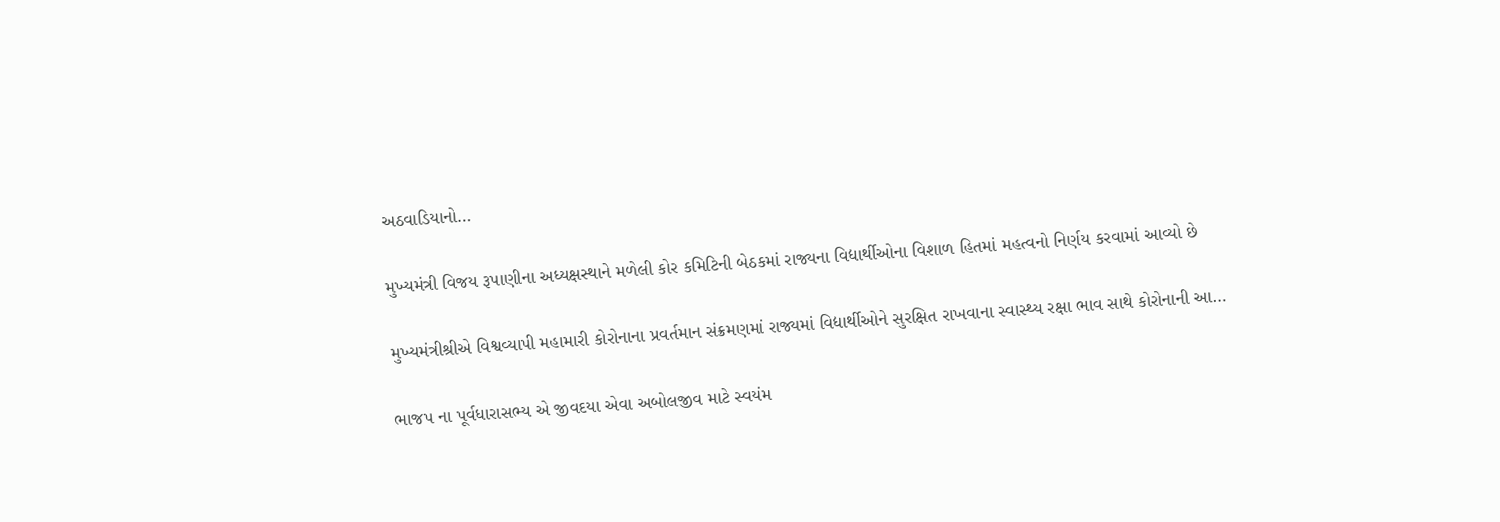અઠવાડિયાનો…

મુખ્યમંત્રી વિજય રૂપાણીના અધ્યક્ષસ્થાને મળેલી કોર કમિટિની બેઠકમાં રાજ્યના વિદ્યાર્થીઓના વિશાળ હિતમાં મહત્વનો નિર્ણય કરવામાં આવ્યો છે

મુખ્યમંત્રીશ્રીએ વિશ્વવ્યાપી મહામારી કોરોનાના પ્રવર્તમાન સંક્રમણમાં રાજ્યમાં વિદ્યાર્થીઓને સુરક્ષિત રાખવાના સ્વાસ્થ્ય રક્ષા ભાવ સાથે કોરોનાની આ…

ભાજપ ના પૂર્વધારાસભ્ય એ જીવદયા એવા અબોલજીવ માટે સ્વયંમ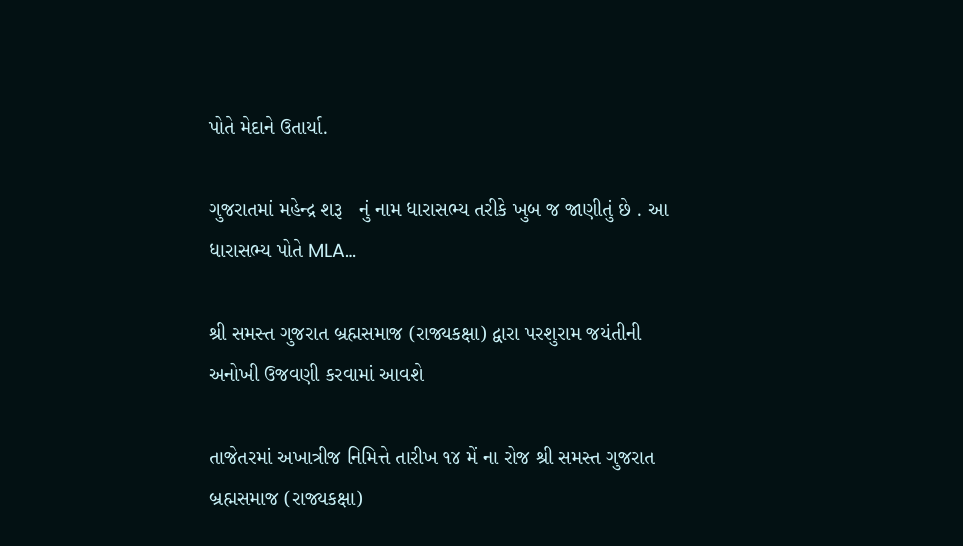પોતે મેદાને ઉતાર્યા.

ગુજરાતમાં મહેન્દ્ર શરૂ   નું નામ ધારાસભ્ય તરીકે ખુબ જ જાણીતું છે . આ ધારાસભ્ય પોતે MLA…

શ્રી સમસ્ત ગુજરાત બ્રહ્મસમાજ (રાજ્યકક્ષા) દ્વારા પરશુરામ જયંતીની અનોખી ઉજવણી કરવામાં આવશે

તાજેતરમાં અખાત્રીજ નિમિત્તે તારીખ ૧૪ મેં ના રોજ શ્રી સમસ્ત ગુજરાત બ્રહ્મસમાજ (રાજ્યકક્ષા)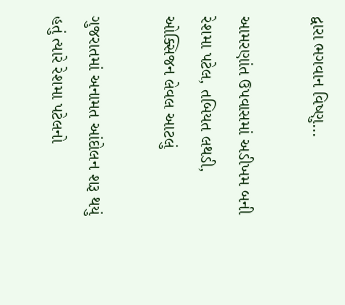દ્વારા ભગવાન વિષ્ણુ…

આમરણાંત ઉપવાસમાં અડીખમ બની રેશમા પટેલ, તબિયત લથડી, ઓક્સિજન લેવલ આટલું

ગુજરાતમાં અનામત આંદોલન શરૂ થયું હતું ત્યારે રેશમા પટેલનો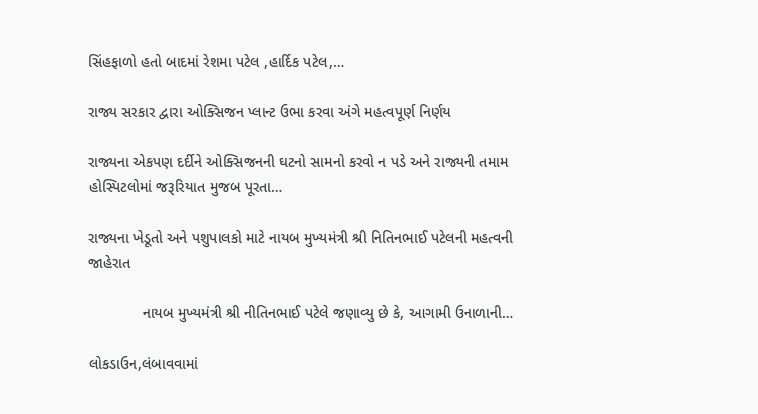સિંહફાળો હતો બાદમાં રેશમા પટેલ ,હાર્દિક પટેલ,…

રાજ્ય સરકાર દ્વારા ઓક્સિજન પ્લાન્ટ ઉભા કરવા અંગે મહત્વપૂર્ણ નિર્ણય

રાજ્યના એકપણ દર્દીને ઓક્સિજનની ઘટનો સામનો કરવો ન પડે અને રાજ્યની તમામ હોસ્પિટલોમાં જરૂરિયાત મુજબ પૂરતા…

રાજ્યના ખેડૂતો અને પશુપાલકો માટે નાયબ મુખ્યમંત્રી શ્રી નિતિનભાઈ પટેલની મહત્વની જાહેરાત

             નાયબ મુખ્યમંત્રી શ્રી નીતિનભાઈ પટેલે જણાવ્યુ છે કે, આગામી ઉનાળાની…

લોકડાઉન,લંબાવવામાં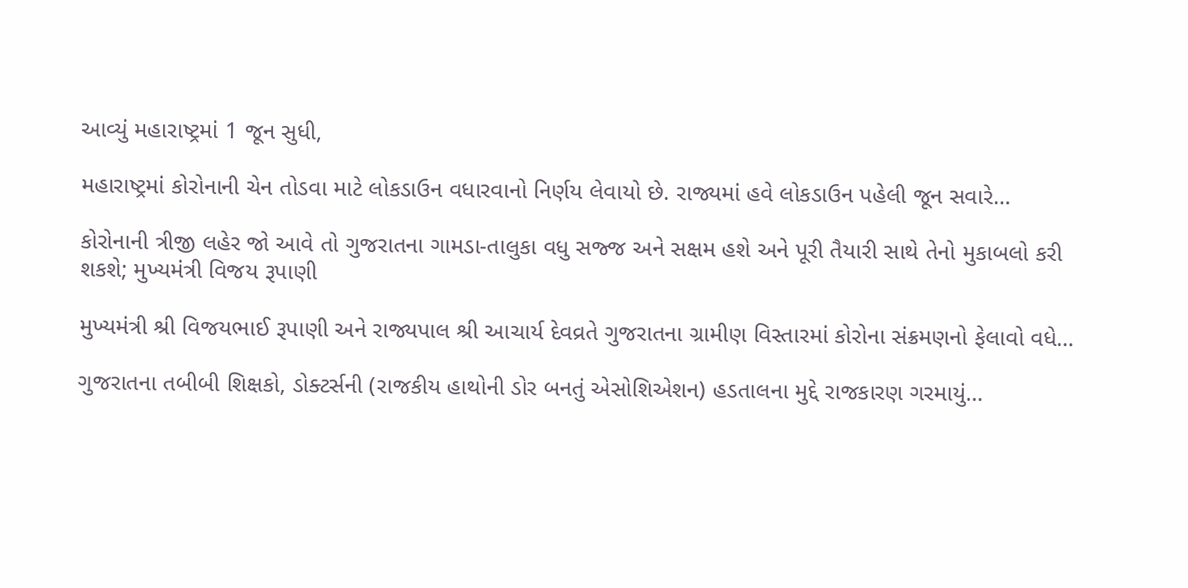આવ્યું મહારાષ્ટ્રમાં 1 જૂન સુધી,

મહારાષ્ટ્રમાં કોરોનાની ચેન તોડવા માટે લોકડાઉન વધારવાનો નિર્ણય લેવાયો છે. રાજ્યમાં હવે લોકડાઉન પહેલી જૂન સવારે…

કોરોનાની ત્રીજી લહેર જો આવે તો ગુજરાતના ગામડા-તાલુકા વધુ સજ્જ અને સક્ષમ હશે અને પૂરી તૈયારી સાથે તેનો મુકાબલો કરી શકશે; મુખ્યમંત્રી વિજય રૂપાણી

મુખ્યમંત્રી શ્રી વિજયભાઈ રૂપાણી અને રાજ્યપાલ શ્રી આચાર્ય દેવવ્રતે ગુજરાતના ગ્રામીણ વિસ્તારમાં કોરોના સંક્રમણનો ફેલાવો વધે…

ગુજરાતના તબીબી શિક્ષકો, ડોક્ટર્સની (રાજકીય હાથોની ડોર બનતું એસોશિએશન) હડતાલના મુદ્દે રાજકારણ ગરમાયું…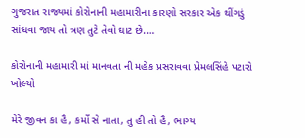ગુજરાત રાજ્યમાં કોરોનાની મહામારીના કારણો સરકાર એક થીંગડું સાંધવા જાય તો ત્રણ તુટે તેવો ઘાટ છે.…

કોરોનાની મહામારી માં માનવતા ની મહેક પ્રસરાવવા પ્રેમલસિંહે પટારો ખોલ્યો

મેરે જીવન કા હૈ, કર્મો સે નાતા, તુ હી તો હૈ, ભાગ્ય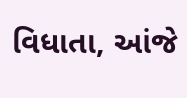વિધાતા, આંજે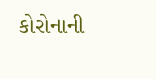કોરોનાની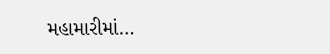મહામારીમાં…